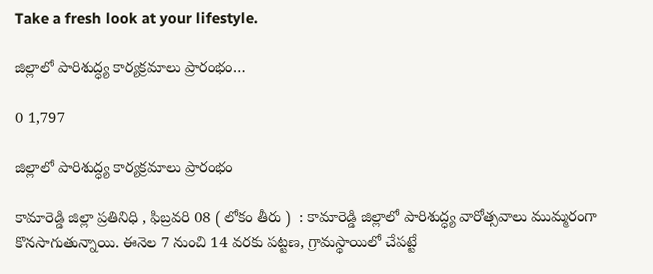Take a fresh look at your lifestyle.

జిల్లాలో పారిశుద్ధ్య కార్యక్రమాలు ప్రారంభం…

0 1,797

జిల్లాలో పారిశుద్ధ్య కార్యక్రమాలు ప్రారంభం

కామారెడ్డి జిల్లా ప్రతినిధి , ఫిబ్రవరి 08 ( లోకం తీరు )  : కామారెడ్డి జిల్లాలో పారిశుద్ధ్య వారోత్సవాలు ముమ్మరంగా కొనసాగుతున్నాయి. ఈనెల 7 నుంచి 14 వరకు పట్టణ, గ్రామస్థాయిలో చేపట్టే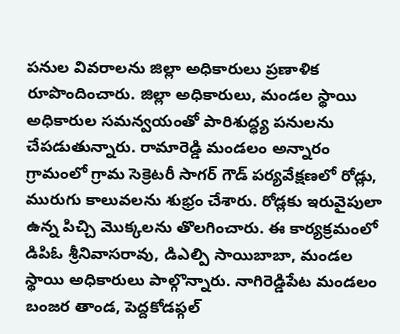పనుల వివరాలను జిల్లా అధికారులు ప్రణాళిక రూపొందించారు. జిల్లా అధికారులు, మండల స్థాయి అధికారుల సమన్వయంతో పారిశుద్ధ్య పనులను చేపడుతున్నారు. రామారెడ్డి మండలం అన్నారం గ్రామంలో గ్రామ సెక్రెటరీ సాగర్ గౌడ్ పర్యవేక్షణలో రోడ్లు, మురుగు కాలువలను శుభ్రం చేశారు. రోడ్లకు ఇరువైపులా ఉన్న పిచ్చి మొక్కలను తొలగించారు. ఈ కార్యక్రమంలో డిపిఓ శ్రీనివాసరావు, డిఎల్పి సాయిబాబా, మండల స్థాయి అధికారులు పాల్గొన్నారు. నాగిరెడ్డిపేట మండలం బంజర తాండ, పెద్దకోడప్గల్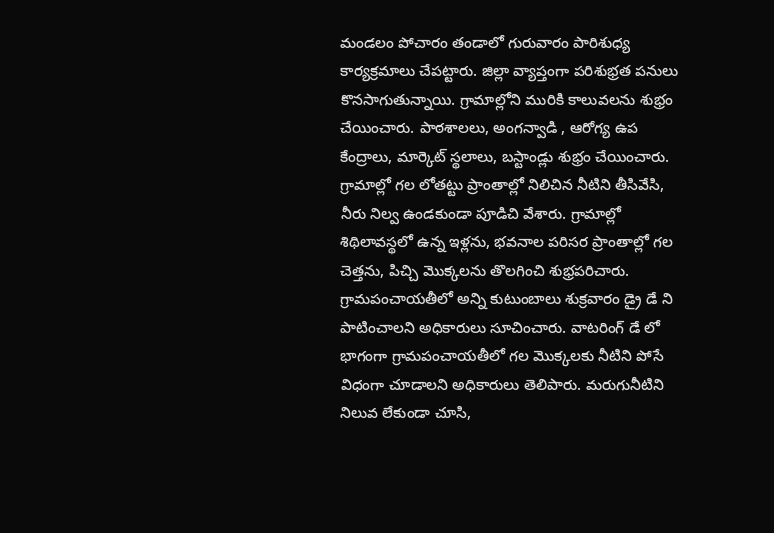మండలం పోచారం తండాలో గురువారం పారిశుధ్య కార్యక్రమాలు చేపట్టారు. జిల్లా వ్యాప్తంగా పరిశుభ్రత పనులు కొనసాగుతున్నాయి. గ్రామాల్లోని మురికి కాలువలను శుభ్రం చేయించారు. పాఠశాలలు, అంగన్వాడి , ఆరోగ్య ఉప కేంద్రాలు, మార్కెట్ స్థలాలు, బస్టాండ్లు శుభ్రం చేయించారు. గ్రామాల్లో గల లోతట్టు ప్రాంతాల్లో నిలిచిన నీటిని తీసివేసి, నీరు నిల్వ ఉండకుండా పూడిచి వేశారు. గ్రామాల్లో శిథిలావస్థలో ఉన్న ఇళ్లను, భవనాల పరిసర ప్రాంతాల్లో గల చెత్తను, పిచ్చి మొక్కలను తొలగించి శుభ్రపరిచారు. గ్రామపంచాయతీలో అన్ని కుటుంబాలు శుక్రవారం డ్రై డే ని పాటించాలని అధికారులు సూచించారు. వాటరింగ్ డే లో భాగంగా గ్రామపంచాయతీలో గల మొక్కలకు నీటిని పోసే విధంగా చూడాలని అధికారులు తెలిపారు. మరుగునీటిని నిలువ లేకుండా చూసి,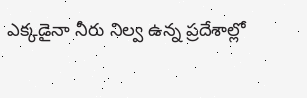ఎక్కడైనా నీరు నిల్వ ఉన్న ప్రదేశాల్లో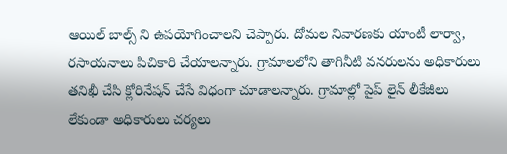ఆయిల్ బాల్స్ ని ఉపయోగించాలని చెప్పారు. దోమల నివారణకు యాంటీ లార్వా, రసాయనాలు పిచికారి చేయాలన్నారు. గ్రామాలలోని తాగినీటి వనరులను అధికారులు తనిఖీ చేసి క్లోరినేషన్ చేసే విధంగా చూడాలన్నారు. గ్రామాల్లో పైప్ లైన్ లీకేజీలు లేకుండా అధికారులు చర్యలు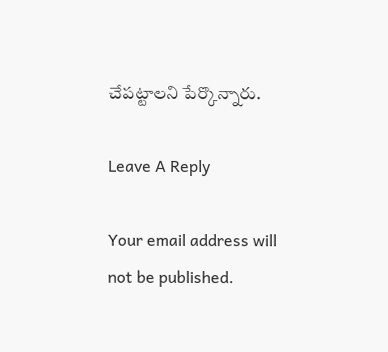చేపట్టాలని పేర్కొన్నారు.

Leave A Reply

Your email address will not be published.